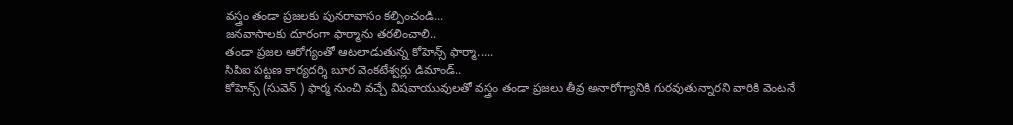వస్త్రం తండా ప్రజలకు పునరావాసం కల్పించండి...
జనవాసాలకు దూరంగా ఫార్మాను తరలించాలి..
తండా ప్రజల ఆరోగ్యంతో ఆటలాడుతున్న కోహెన్స్ ఫార్మా.....
సిపిఐ పట్టణ కార్యదర్శి బూర వెంకటేశ్వర్లు డిమాండ్..
కోహెన్స్ (సువెన్ ) ఫార్మ నుంచి వచ్చే విషవాయువులతో వస్త్రం తండా ప్రజలు తీవ్ర అనారోగ్యానికి గురవుతున్నారని వారికి వెంటనే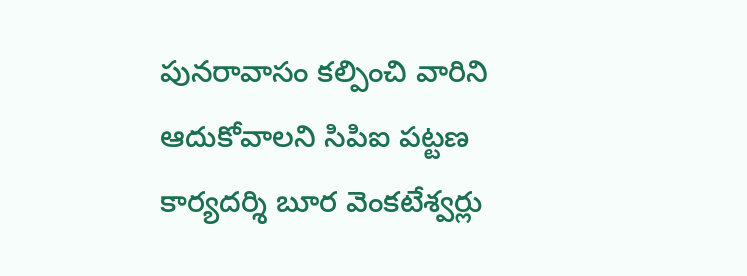పునరావాసం కల్పించి వారిని ఆదుకోవాలని సిపిఐ పట్టణ కార్యదర్శి బూర వెంకటేశ్వర్లు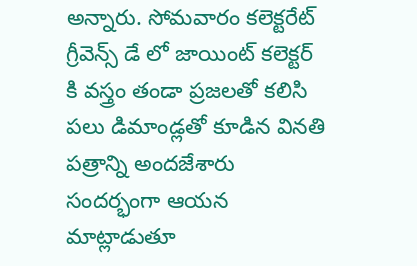అన్నారు. సోమవారం కలెక్టరేట్ గ్రీవెన్స్ డే లో జాయింట్ కలెక్టర్ కి వస్త్రం తండా ప్రజలతో కలిసి పలు డిమాండ్లతో కూడిన వినతి పత్రాన్ని అందజేశారు సందర్భంగా ఆయన మాట్లాడుతూ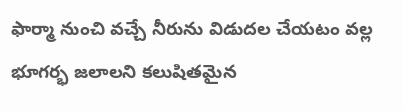ఫార్మా నుంచి వచ్చే నీరును విడుదల చేయటం వల్ల భూగర్భ జలాలని కలుషితమైన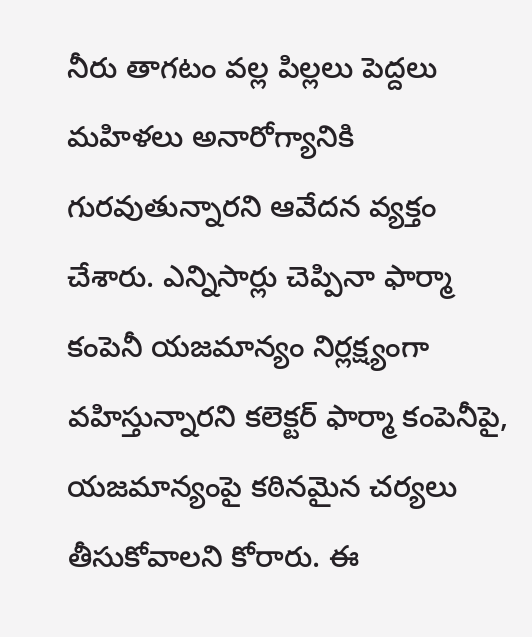నీరు తాగటం వల్ల పిల్లలు పెద్దలు మహిళలు అనారోగ్యానికి గురవుతున్నారని ఆవేదన వ్యక్తం చేశారు. ఎన్నిసార్లు చెప్పినా ఫార్మా కంపెనీ యజమాన్యం నిర్లక్ష్యంగా వహిస్తున్నారని కలెక్టర్ ఫార్మా కంపెనీపై, యజమాన్యంపై కఠినమైన చర్యలు తీసుకోవాలని కోరారు. ఈ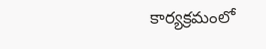కార్యక్రమంలో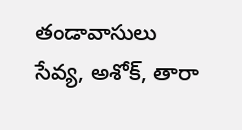తండావాసులు సేవ్య, అశోక్, తారా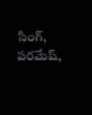సింగ్, పరమేష్,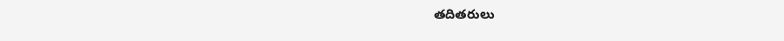తదితరులు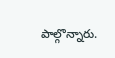పాల్గొన్నారు.